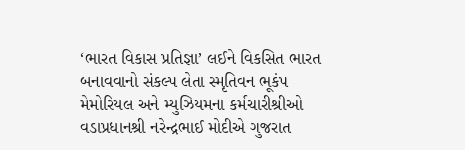‘ભારત વિકાસ પ્રતિજ્ઞા’ લઈને વિકસિત ભારત બનાવવાનો સંકલ્પ લેતા સ્મૃતિવન ભૂકંપ મેમોરિયલ અને મ્યુઝિયમના કર્મચારીશ્રીઓ
વડાપ્રધાનશ્રી નરેન્દ્રભાઈ મોદીએ ગુજરાત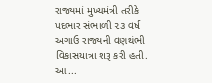રાજ્યમાં મુખ્યમંત્રી તરીકે પદભાર સંભાળી ૨૩ વર્ષ અગાઉ રાજ્યની વણથંભી વિકાસયાત્રા શરૂ કરી હતી. આ...